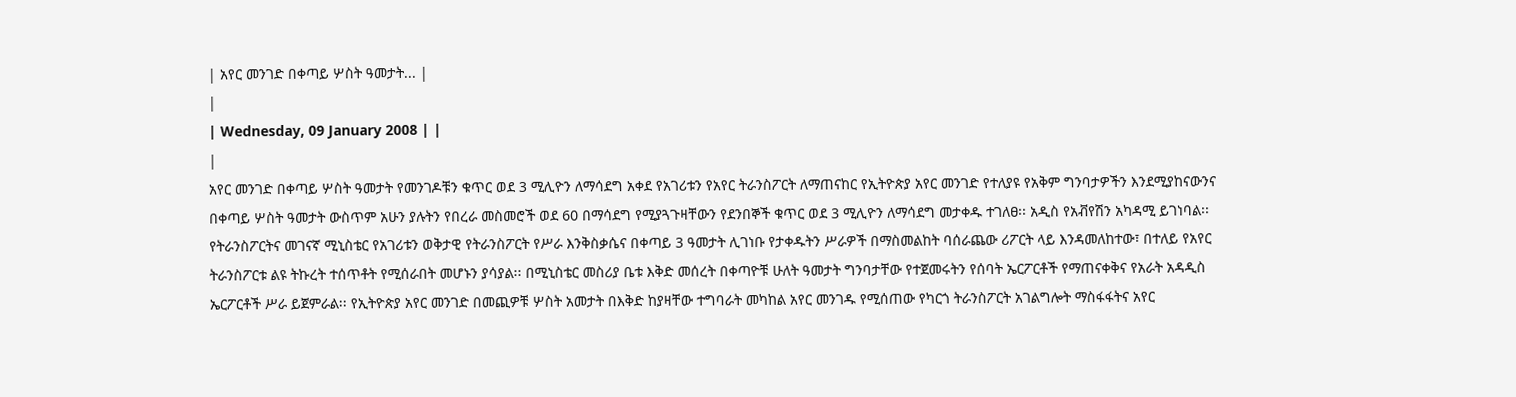| አየር መንገድ በቀጣይ ሦስት ዓመታት... |
|
| Wednesday, 09 January 2008 | |
|
አየር መንገድ በቀጣይ ሦስት ዓመታት የመንገዶቹን ቁጥር ወደ 3 ሚሊዮን ለማሳደግ አቀደ የአገሪቱን የአየር ትራንስፖርት ለማጠናከር የኢትዮጵያ አየር መንገድ የተለያዩ የአቅም ግንባታዎችን እንደሚያከናውንና በቀጣይ ሦስት ዓመታት ውስጥም አሁን ያሉትን የበረራ መስመሮች ወደ 60 በማሳደግ የሚያጓጉዛቸውን የደንበኞች ቁጥር ወደ 3 ሚሊዮን ለማሳደግ መታቀዱ ተገለፀ፡፡ አዲስ የአቭየሽን አካዳሚ ይገነባል፡፡ የትራንስፖርትና መገናኛ ሚኒስቴር የአገሪቱን ወቅታዊ የትራንስፖርት የሥራ እንቅስቃሴና በቀጣይ 3 ዓመታት ሊገነቡ የታቀዱትን ሥራዎች በማስመልከት ባሰራጨው ሪፖርት ላይ እንዳመለከተው፣ በተለይ የአየር ትራንስፖርቱ ልዩ ትኩረት ተሰጥቶት የሚሰራበት መሆኑን ያሳያል፡፡ በሚኒስቴር መስሪያ ቤቱ እቅድ መሰረት በቀጣዮቹ ሁለት ዓመታት ግንባታቸው የተጀመሩትን የሰባት ኤርፖርቶች የማጠናቀቅና የአራት አዳዲስ ኤርፖርቶች ሥራ ይጀምራል፡፡ የኢትዮጵያ አየር መንገድ በመጪዎቹ ሦስት አመታት በእቅድ ከያዛቸው ተግባራት መካከል አየር መንገዱ የሚሰጠው የካርጎ ትራንስፖርት አገልግሎት ማስፋፋትና አየር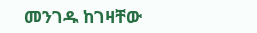መንገዱ ከገዛቸው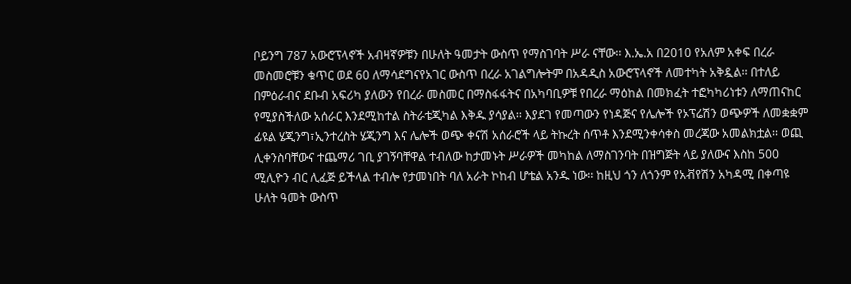ቦይንግ 787 አውሮፕላኖች አብዛኛዎቹን በሁለት ዓመታት ውስጥ የማስገባት ሥራ ናቸው፡፡ እ.ኤ.አ በ2010 የአለም አቀፍ በረራ መስመሮቹን ቁጥር ወደ 60 ለማሳደግናየአገር ውስጥ በረራ አገልግሎትም በአዳዲስ አውሮፕላኖች ለመተካት አቅዷል፡፡ በተለይ በምዕራብና ደቡብ አፍሪካ ያለውን የበረራ መስመር በማስፋፋትና በአካባቢዎቹ የበረራ ማዕከል በመክፈት ተፎካካሪነቱን ለማጠናከር የሚያስችለው አሰራር እንደሚከተል ስትራቴጂካል እቅዱ ያሳያል፡፡ እያደገ የመጣውን የነዳጅና የሌሎች የኦፕሬሽን ወጭዎች ለመቋቋም ፊዩል ሄጂንግ፣ኢንተረስት ሄጂንግ እና ሌሎች ወጭ ቀናሽ አሰራሮች ላይ ትኩረት ሰጥቶ እንደሚንቀሳቀስ መረጃው አመልክቷል፡፡ ወጪ ሊቀንስባቸውና ተጨማሪ ገቢ ያገኝባቸዋል ተብለው ከታመኑት ሥራዎች መካከል ለማስገንባት በዝግጅት ላይ ያለውና እስከ 500 ሚሊዮን ብር ሊፈጅ ይችላል ተብሎ የታመነበት ባለ አራት ኮከብ ሆቴል አንዱ ነው፡፡ ከዚህ ጎን ለጎንም የአቭየሽን አካዳሚ በቀጣዩ ሁለት ዓመት ውስጥ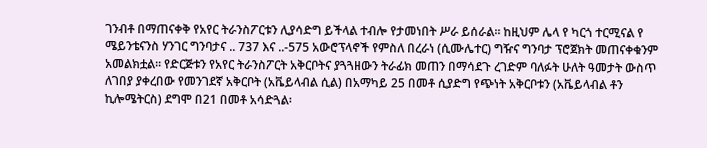ገንብቶ በማጠናቀቅ የአየር ትራንስፖርቱን ሊያሳድግ ይችላል ተብሎ የታመነበት ሥራ ይሰራል፡፡ ከዚህም ሌላ የ ካርጎ ተርሚናል የ ሜይንቴናንስ ሃንገር ግንባታና .. 737 እና ..-575 አውሮፕላኖች የምስለ በረራነ (ሲሙሌተር) ግዥና ግንባታ ፕሮጀክት መጠናቀቁንም አመልክቷል፡፡ የድርጅቱን የአየር ትራንስፖርት አቅርቦትና ያጓጓዘውን ትራፊክ መጠን በማሳደጉ ረገድም ባለፉት ሁለት ዓመታት ውስጥ ለገበያ ያቀረበው የመንገደኛ አቅርቦት (አቬይላብል ሲል) በአማካይ 25 በመቶ ሲያድግ የጭነት አቅርቦቱን (አቬይላብል ቶን ኪሎሜትርስ) ደግሞ በ21 በመቶ አሳድጓል፡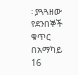፡ ያጓጓዘው የደንበኞች ቁጥር በአማካይ 16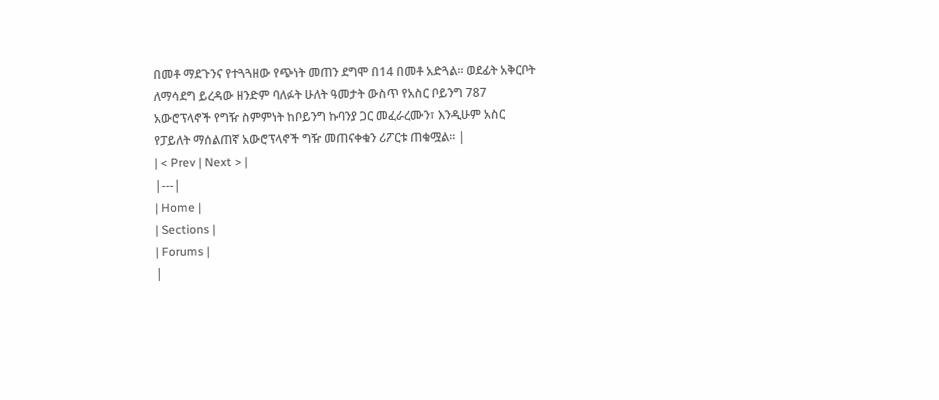በመቶ ማደጉንና የተጓጓዘው የጭነት መጠን ደግሞ በ14 በመቶ አድጓል፡፡ ወደፊት አቅርቦት ለማሳደግ ይረዳው ዘንድም ባለፉት ሁለት ዓመታት ውስጥ የአስር ቦይንግ 787 አውሮፕላኖች የግዥ ስምምነት ከቦይንግ ኩባንያ ጋር መፈራረሙን፣ እንዲሁም አስር የፓይለት ማሰልጠኛ አውሮፕላኖች ግዥ መጠናቀቁን ሪፖርቱ ጠቁሟል፡፡ |
| < Prev | Next > |
|---|
| Home |
| Sections |
| Forums |
|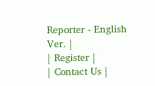Reporter - English Ver. |
| Register |
| Contact Us |